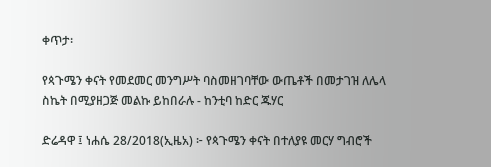ቀጥታ፡

የጳጉሜን ቀናት የመደመር መንግሥት ባስመዘገባቸው ውጤቶች በመታገዝ ለሌላ ስኬት በሚያዘጋጅ መልኩ ይከበራሉ - ከንቲባ ከድር ጁሃር

ድሬዳዋ ፤ ነሐሴ 28/2018(ኢዜአ) ፦ የጳጉሜን ቀናት በተለያዩ መርሃ ግብሮች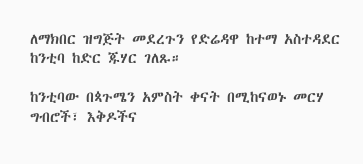ለማክበር ዝግጅት መደረጉን የድሬዳዋ ከተማ አስተዳደር ከንቲባ ከድር ጁሃር ገለጹ።

ከንቲባው በጳጉሜን አምስት ቀናት በሚከናወኑ መርሃ ግብሮች፣ እቅዶችና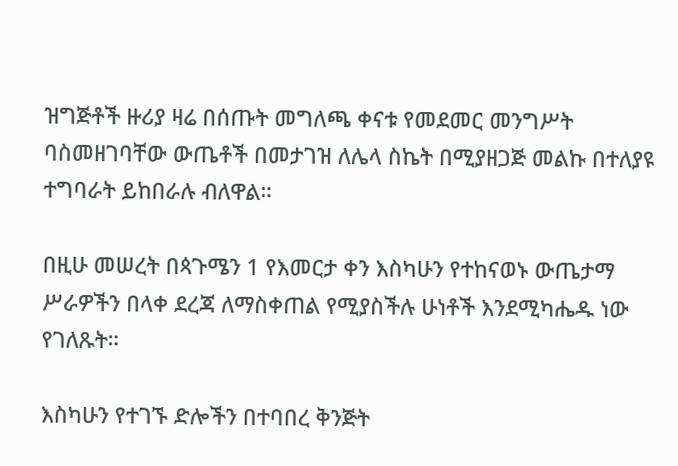ዝግጅቶች ዙሪያ ዛሬ በሰጡት መግለጫ ቀናቱ የመደመር መንግሥት ባስመዘገባቸው ውጤቶች በመታገዝ ለሌላ ስኬት በሚያዘጋጅ መልኩ በተለያዩ ተግባራት ይከበራሉ ብለዋል።

በዚሁ መሠረት በጳጉሜን 1 የእመርታ ቀን እስካሁን የተከናወኑ ውጤታማ ሥራዎችን በላቀ ደረጃ ለማስቀጠል የሚያስችሉ ሁነቶች እንደሚካሔዱ ነው የገለጹት።

እስካሁን የተገኙ ድሎችን በተባበረ ቅንጅት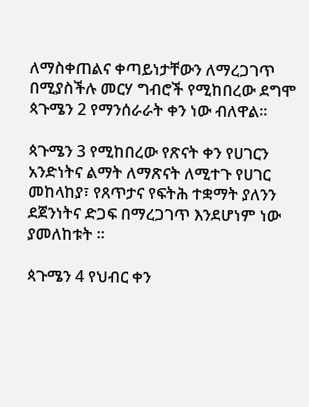ለማስቀጠልና ቀጣይነታቸውን ለማረጋገጥ በሚያስችሉ መርሃ ግብሮች የሚከበረው ደግሞ ጳጉሜን 2 የማንሰራራት ቀን ነው ብለዋል።

ጳጉሜን 3 የሚከበረው የጽናት ቀን የሀገርን አንድነትና ልማት ለማጽናት ለሚተጉ የሀገር መከላከያ፣ የጸጥታና የፍትሕ ተቋማት ያለንን ደጀንነትና ድጋፍ በማረጋገጥ እንደሆነም ነው ያመለከቱት ።

ጳጉሜን 4 የህብር ቀን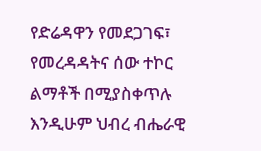የድሬዳዋን የመደጋገፍ፣ የመረዳዳትና ሰው ተኮር ልማቶች በሚያስቀጥሉ እንዲሁም ህብረ ብሔራዊ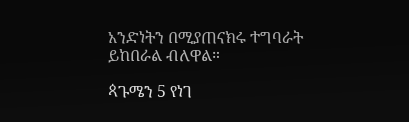አንድነትን በሚያጠናክሩ ተግባራት ይከበራል ብለዋል።

ጳጉሜን 5 የነገ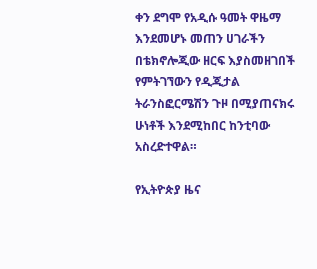ቀን ደግሞ የአዲሱ ዓመት ዋዜማ እንደመሆኑ መጠን ሀገራችን በቴክኖሎጂው ዘርፍ እያስመዘገበች የምትገኘውን የዲጂታል ትራንስፎርሜሽን ጉዞ በሚያጠናክሩ ሁነቶች እንደሚከበር ከንቲባው አስረድተዋል።

የኢትዮጵያ ዜና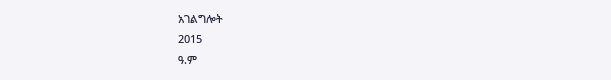አገልግሎት
2015
ዓ.ም